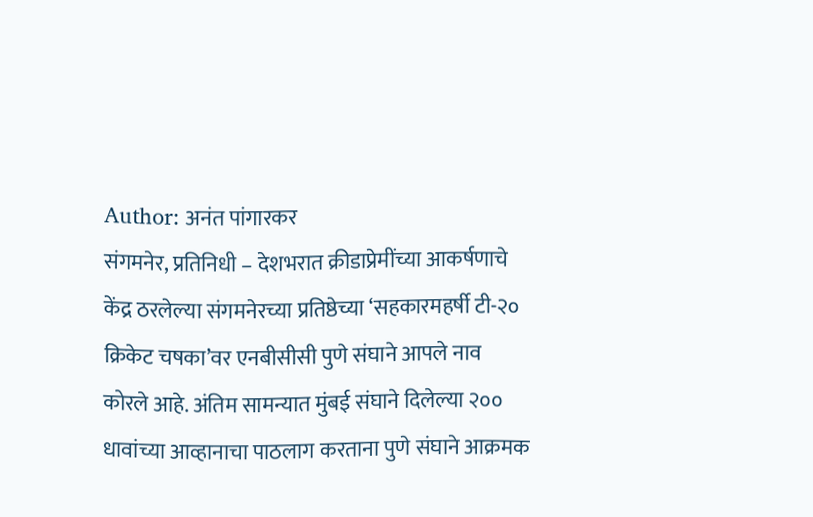Author: अनंत पांगारकर
संगमनेर, प्रतिनिधी – देशभरात क्रीडाप्रेमींच्या आकर्षणाचे केंद्र ठरलेल्या संगमनेरच्या प्रतिष्ठेच्या ‘सहकारमहर्षी टी-२० क्रिकेट चषका’वर एनबीसीसी पुणे संघाने आपले नाव कोरले आहे. अंतिम सामन्यात मुंबई संघाने दिलेल्या २०० धावांच्या आव्हानाचा पाठलाग करताना पुणे संघाने आक्रमक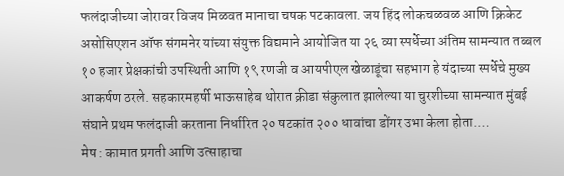फलंदाजीच्या जोरावर विजय मिळवत मानाचा चषक पटकावला. जय हिंद लोकचळवळ आणि क्रिकेट असोसिएशन ऑफ संगमनेर यांच्या संयुक्त विद्यमाने आयोजित या २६ व्या स्पर्धेच्या अंतिम सामन्यात तब्बल १० हजार प्रेक्षकांची उपस्थिती आणि १९ रणजी व आयपीएल खेळाडूंचा सहभाग हे यंदाच्या स्पर्धेचे मुख्य आकर्षण ठरले. सहकारमहर्षी भाऊसाहेब थोरात क्रीडा संकुलात झालेल्या या चुरशीच्या सामन्यात मुंबई संघाने प्रथम फलंदाजी करताना निर्धारित २० षटकांत २०० धावांचा डोंगर उभा केला होता.…
मेष : कामात प्रगती आणि उत्साहाचा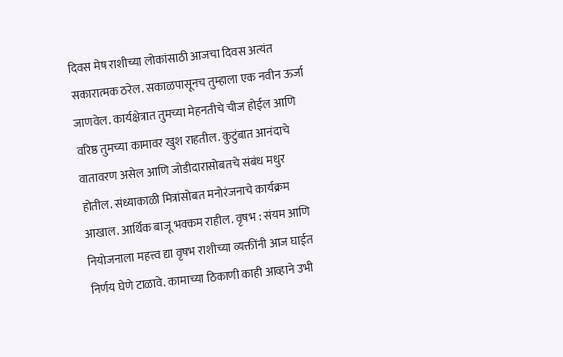दिवस मेष राशीच्या लोकांसाठी आजचा दिवस अत्यंत सकारात्मक ठरेल. सकाळपासूनच तुम्हाला एक नवीन ऊर्जा जाणवेल. कार्यक्षेत्रात तुमच्या मेहनतीचे चीज होईल आणि वरिष्ठ तुमच्या कामावर खुश राहतील. कुटुंबात आनंदाचे वातावरण असेल आणि जोडीदारासोबतचे संबंध मधुर होतील. संध्याकाळी मित्रांसोबत मनोरंजनाचे कार्यक्रम आखाल. आर्थिक बाजू भक्कम राहील. वृषभ : संयम आणि नियोजनाला महत्त्व द्या वृषभ राशीच्या व्यक्तींनी आज घाईत निर्णय घेणे टाळावे. कामाच्या ठिकाणी काही आव्हाने उभी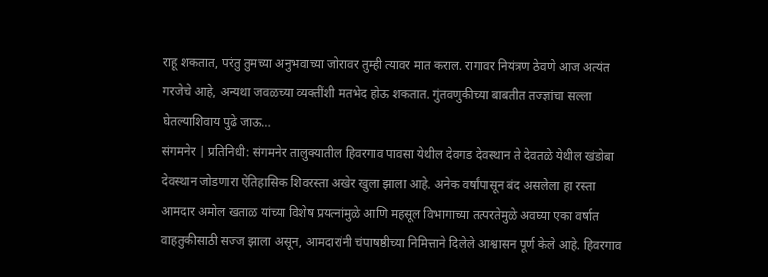राहू शकतात, परंतु तुमच्या अनुभवाच्या जोरावर तुम्ही त्यावर मात कराल. रागावर नियंत्रण ठेवणे आज अत्यंत गरजेचे आहे, अन्यथा जवळच्या व्यक्तींशी मतभेद होऊ शकतात. गुंतवणुकीच्या बाबतीत तज्ज्ञांचा सल्ला घेतल्याशिवाय पुढे जाऊ…
संगमनेर | प्रतिनिधी: संगमनेर तालुक्यातील हिवरगाव पावसा येथील देवगड देवस्थान ते देवतळे येथील खंडोबा देवस्थान जोडणारा ऐतिहासिक शिवरस्ता अखेर खुला झाला आहे. अनेक वर्षांपासून बंद असलेला हा रस्ता आमदार अमोल खताळ यांच्या विशेष प्रयत्नांमुळे आणि महसूल विभागाच्या तत्परतेमुळे अवघ्या एका वर्षात वाहतुकीसाठी सज्ज झाला असून, आमदारांनी चंपाषष्ठीच्या निमित्ताने दिलेले आश्वासन पूर्ण केले आहे. हिवरगाव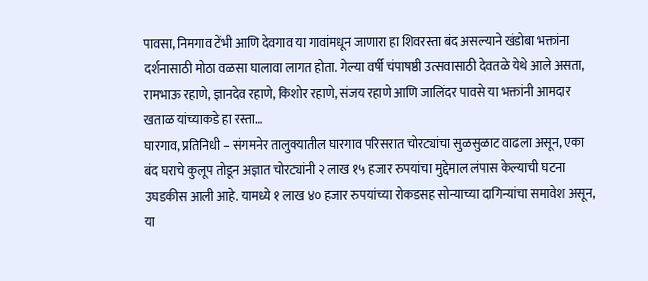पावसा, निमगाव टेंभी आणि देवगाव या गावांमधून जाणारा हा शिवरस्ता बंद असल्याने खंडोबा भक्तांना दर्शनासाठी मोठा वळसा घालावा लागत होता. गेल्या वर्षी चंपाषष्ठी उत्सवासाठी देवतळे येथे आले असता, रामभाऊ रहाणे, ज्ञानदेव रहाणे, किशोर रहाणे, संजय रहाणे आणि जालिंदर पावसे या भक्तांनी आमदार खताळ यांच्याकडे हा रस्ता…
घारगाव, प्रतिनिधी – संगमनेर तालुक्यातील घारगाव परिसरात चोरट्यांचा सुळसुळाट वाढला असून, एका बंद घराचे कुलूप तोडून अज्ञात चोरट्यांनी २ लाख १५ हजार रुपयांचा मुद्देमाल लंपास केल्याची घटना उघडकीस आली आहे. यामध्ये १ लाख ४० हजार रुपयांच्या रोकडसह सोन्याच्या दागिन्यांचा समावेश असून, या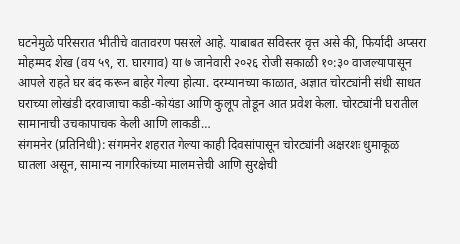घटनेमुळे परिसरात भीतीचे वातावरण पसरले आहे. याबाबत सविस्तर वृत्त असे की, फिर्यादी अप्सरा मोहम्मद शेख (वय ५९, रा. घारगाव) या ७ जानेवारी २०२६ रोजी सकाळी १०:३० वाजल्यापासून आपले राहते घर बंद करून बाहेर गेल्या होत्या. दरम्यानच्या काळात, अज्ञात चोरट्यांनी संधी साधत घराच्या लोखंडी दरवाजाचा कडी-कोयंडा आणि कुलूप तोडून आत प्रवेश केला. चोरट्यांनी घरातील सामानाची उचकापाचक केली आणि लाकडी…
संगमनेर (प्रतिनिधी): संगमनेर शहरात गेल्या काही दिवसांपासून चोरट्यांनी अक्षरशः धुमाकूळ घातला असून, सामान्य नागरिकांच्या मालमत्तेची आणि सुरक्षेची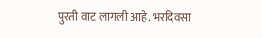पुरती वाट लागली आहे. भरदिवसा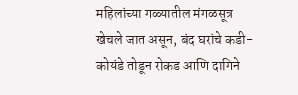महिलांच्या गळ्यातील मंगळसूत्र खेचले जात असून, बंद घरांचे कडी-कोयंडे तोडून रोकड आणि दागिने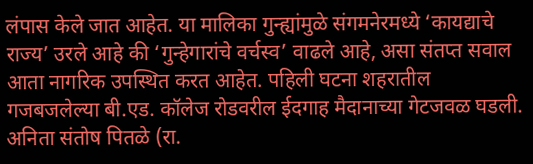लंपास केले जात आहेत. या मालिका गुन्ह्यांमुळे संगमनेरमध्ये ‘कायद्याचे राज्य’ उरले आहे की ‘गुन्हेगारांचे वर्चस्व’ वाढले आहे, असा संतप्त सवाल आता नागरिक उपस्थित करत आहेत. पहिली घटना शहरातील गजबजलेल्या बी.एड. कॉलेज रोडवरील ईदगाह मैदानाच्या गेटजवळ घडली. अनिता संतोष पितळे (रा.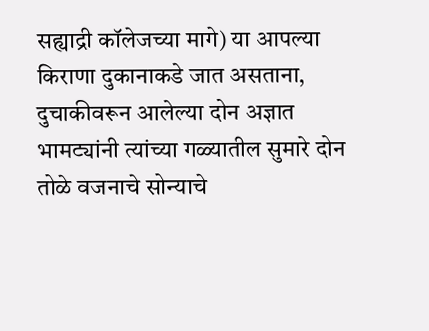सह्याद्री कॉलेजच्या मागे) या आपल्या किराणा दुकानाकडे जात असताना, दुचाकीवरून आलेल्या दोन अज्ञात भामट्यांनी त्यांच्या गळ्यातील सुमारे दोन तोळे वजनाचे सोन्याचे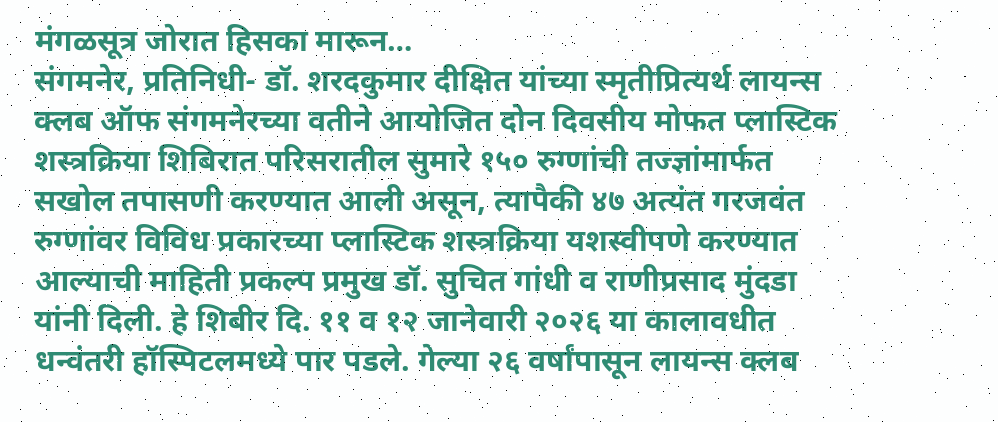मंगळसूत्र जोरात हिसका मारून…
संगमनेर, प्रतिनिधी- डॉ. शरदकुमार दीक्षित यांच्या स्मृतीप्रित्यर्थ लायन्स क्लब ऑफ संगमनेरच्या वतीने आयोजित दोन दिवसीय मोफत प्लास्टिक शस्त्रक्रिया शिबिरात परिसरातील सुमारे १५० रुग्णांची तज्ज्ञांमार्फत सखोल तपासणी करण्यात आली असून, त्यापैकी ४७ अत्यंत गरजवंत रुग्णांवर विविध प्रकारच्या प्लास्टिक शस्त्रक्रिया यशस्वीपणे करण्यात आल्याची माहिती प्रकल्प प्रमुख डॉ. सुचित गांधी व राणीप्रसाद मुंदडा यांनी दिली. हे शिबीर दि. ११ व १२ जानेवारी २०२६ या कालावधीत धन्वंतरी हॉस्पिटलमध्ये पार पडले. गेल्या २६ वर्षांपासून लायन्स क्लब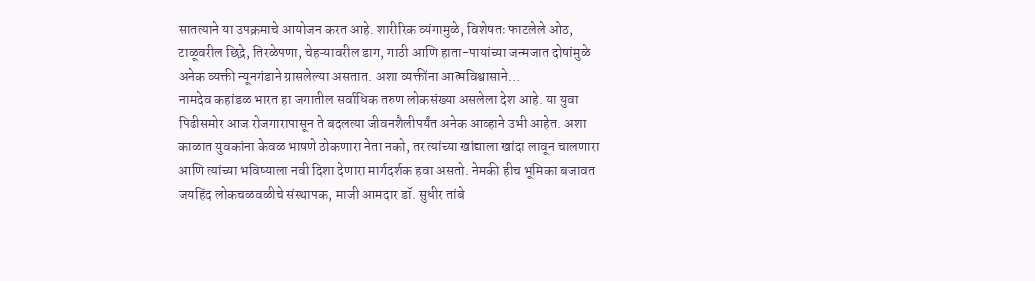सातत्याने या उपक्रमाचे आयोजन करत आहे. शारीरिक व्यंगामुळे, विशेषतः फाटलेले ओठ, टाळूवरील छिद्रे, तिरळेपणा, चेहऱ्यावरील डाग, गाठी आणि हाता-पायांच्या जन्मजात दोषांमुळे अनेक व्यक्ती न्यूनगंडाने ग्रासलेल्या असतात. अशा व्यक्तींना आत्मविश्वासाने…
नामदेव कहांडळ भारत हा जगातील सर्वाधिक तरुण लोकसंख्या असलेला देश आहे. या युवा पिढीसमोर आज रोजगारापासून ते बदलत्या जीवनशैलीपर्यंत अनेक आव्हाने उभी आहेत. अशा काळात युवकांना केवळ भाषणे ठोकणारा नेता नको, तर त्यांच्या खांद्याला खांदा लावून चालणारा आणि त्यांच्या भविष्याला नवी दिशा देणारा मार्गदर्शक हवा असतो. नेमकी हीच भूमिका बजावत जयहिंद लोकचळवळीचे संस्थापक, माजी आमदार डॉ. सुधीर तांबे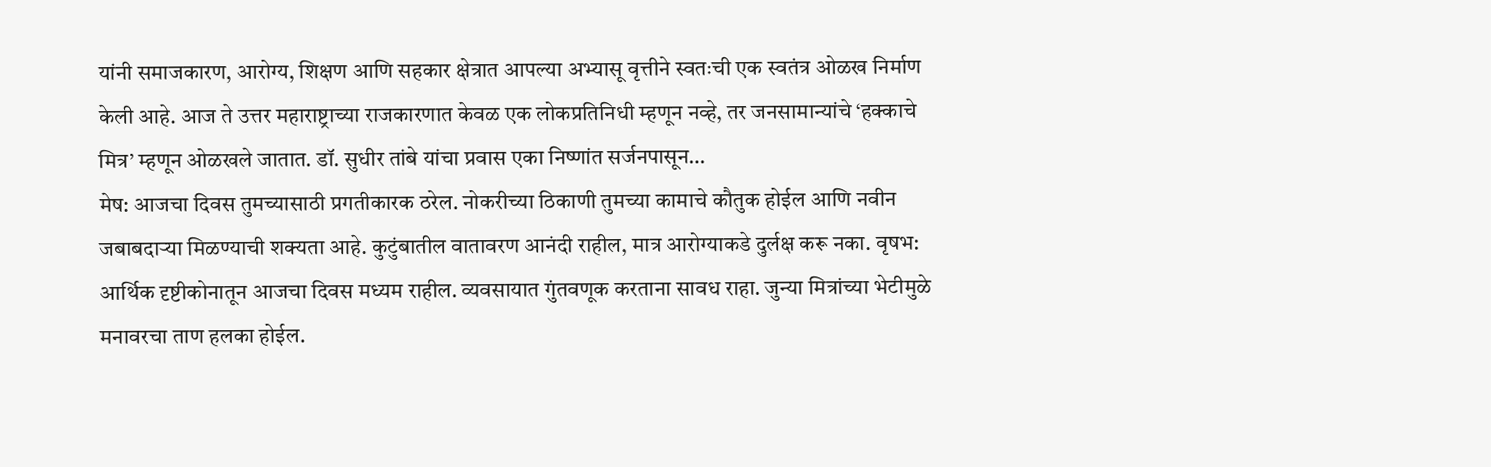यांनी समाजकारण, आरोग्य, शिक्षण आणि सहकार क्षेत्रात आपल्या अभ्यासू वृत्तीने स्वतःची एक स्वतंत्र ओळख निर्माण केली आहे. आज ते उत्तर महाराष्ट्राच्या राजकारणात केवळ एक लोकप्रतिनिधी म्हणून नव्हे, तर जनसामान्यांचे ‘हक्काचे मित्र’ म्हणून ओळखले जातात. डॉ. सुधीर तांबे यांचा प्रवास एका निष्णांत सर्जनपासून…
मेष: आजचा दिवस तुमच्यासाठी प्रगतीकारक ठरेल. नोकरीच्या ठिकाणी तुमच्या कामाचे कौतुक होईल आणि नवीन जबाबदाऱ्या मिळण्याची शक्यता आहे. कुटुंबातील वातावरण आनंदी राहील, मात्र आरोग्याकडे दुर्लक्ष करू नका. वृषभ: आर्थिक दृष्टीकोनातून आजचा दिवस मध्यम राहील. व्यवसायात गुंतवणूक करताना सावध राहा. जुन्या मित्रांच्या भेटीमुळे मनावरचा ताण हलका होईल.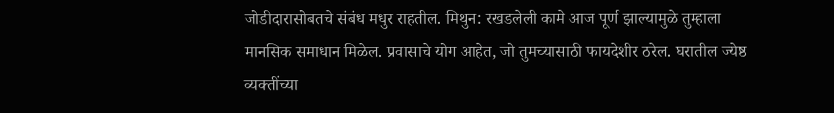जोडीदारासोबतचे संबंध मधुर राहतील. मिथुन: रखडलेली कामे आज पूर्ण झाल्यामुळे तुम्हाला मानसिक समाधान मिळेल. प्रवासाचे योग आहेत, जो तुमच्यासाठी फायदेशीर ठरेल. घरातील ज्येष्ठ व्यक्तींच्या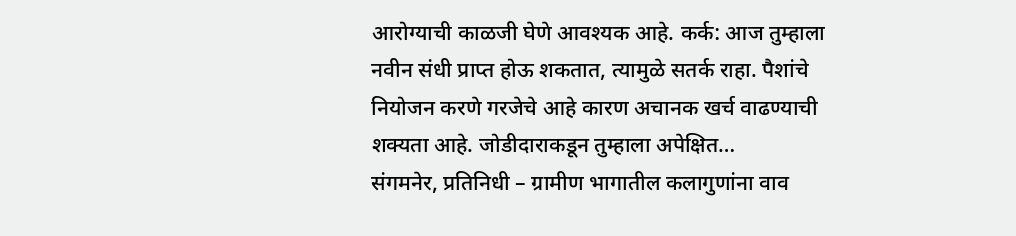आरोग्याची काळजी घेणे आवश्यक आहे. कर्क: आज तुम्हाला नवीन संधी प्राप्त होऊ शकतात, त्यामुळे सतर्क राहा. पैशांचे नियोजन करणे गरजेचे आहे कारण अचानक खर्च वाढण्याची शक्यता आहे. जोडीदाराकडून तुम्हाला अपेक्षित…
संगमनेर, प्रतिनिधी – ग्रामीण भागातील कलागुणांना वाव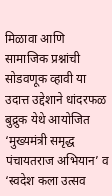मिळावा आणि सामाजिक प्रश्नांची सोडवणूक व्हावी या उदात्त उद्देशाने धांदरफळ बुद्रुक येथे आयोजित ‘मुख्यमंत्री समृद्ध पंचायतराज अभियान’ व ‘स्वदेश कला उत्सव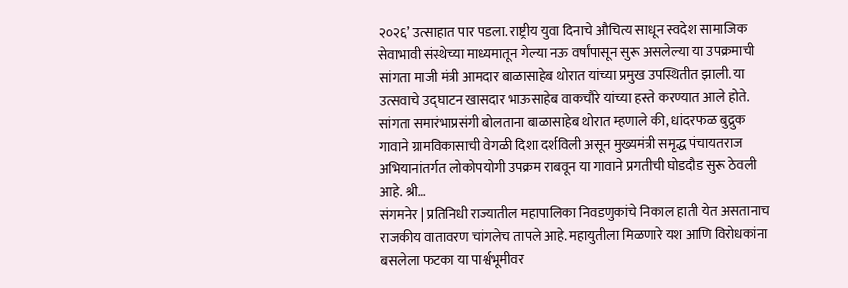२०२६’ उत्साहात पार पडला. राष्ट्रीय युवा दिनाचे औचित्य साधून स्वदेश सामाजिक सेवाभावी संस्थेच्या माध्यमातून गेल्या नऊ वर्षांपासून सुरू असलेल्या या उपक्रमाची सांगता माजी मंत्री आमदार बाळासाहेब थोरात यांच्या प्रमुख उपस्थितीत झाली. या उत्सवाचे उद्घाटन खासदार भाऊसाहेब वाकचौरे यांच्या हस्ते करण्यात आले होते. सांगता समारंभाप्रसंगी बोलताना बाळासाहेब थोरात म्हणाले की, धांदरफळ बुद्रुक गावाने ग्रामविकासाची वेगळी दिशा दर्शविली असून मुख्यमंत्री समृद्ध पंचायतराज अभियानांतर्गत लोकोपयोगी उपक्रम राबवून या गावाने प्रगतीची घोडदौड सुरू ठेवली आहे. श्री…
संगमनेर | प्रतिनिधी राज्यातील महापालिका निवडणुकांचे निकाल हाती येत असतानाच राजकीय वातावरण चांगलेच तापले आहे. महायुतीला मिळणारे यश आणि विरोधकांना बसलेला फटका या पार्श्वभूमीवर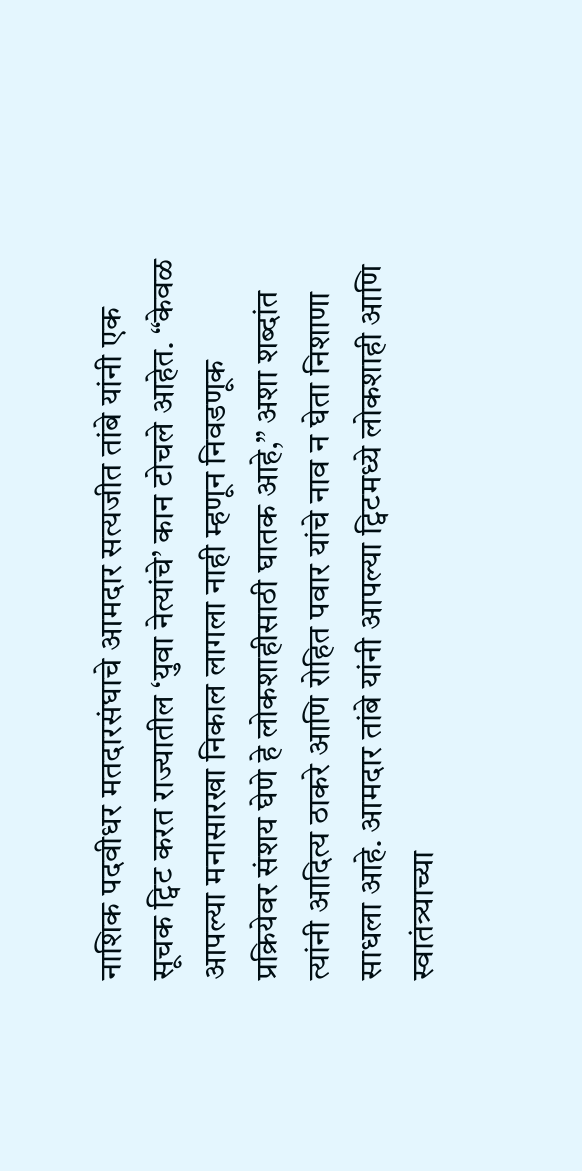नाशिक पदवीधर मतदारसंघाचे आमदार सत्यजीत तांबे यांनी एक सूचक ट्विट करत राज्यातील ‘युवा नेत्यांचे’ कान टोचले आहेत. “केवळ आपल्या मनासारखा निकाल लागला नाही म्हणून निवडणूक प्रक्रियेवर संशय घेणे हे लोकशाहीसाठी घातक आहे,” अशा शब्दांत त्यांनी आदित्य ठाकरे आणि रोहित पवार यांचे नाव न घेता निशाणा साधला आहे. आमदार तांबे यांनी आपल्या ट्विटमध्ये लोकशाही आणि स्वातंत्र्याच्या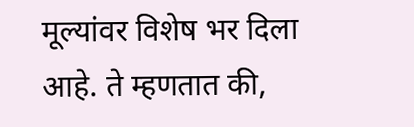मूल्यांवर विशेष भर दिला आहे. ते म्हणतात की,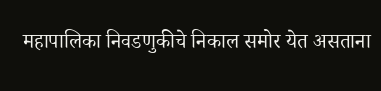महापालिका निवडणुकीचे निकाल समोर येत असताना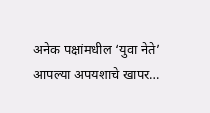अनेक पक्षांमधील ‘युवा नेते’ आपल्या अपयशाचे खापर…